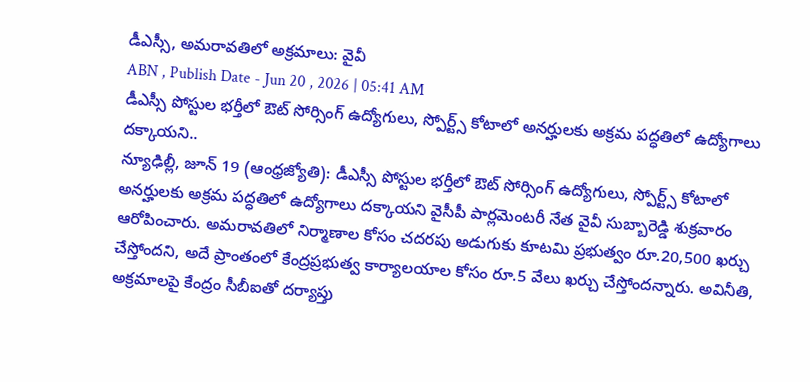డీఎస్సీ, అమరావతిలో అక్రమాలు: వైవీ
ABN , Publish Date - Jun 20 , 2026 | 05:41 AM
డీఎస్సీ పోస్టుల భర్తీలో ఔట్ సోర్సింగ్ ఉద్యోగులు, స్పోర్ట్స్ కోటాలో అనర్హులకు అక్రమ పద్ధతిలో ఉద్యోగాలు దక్కాయని..
న్యూఢిల్లీ, జూన్ 19 (ఆంధ్రజ్యోతి): డీఎస్సీ పోస్టుల భర్తీలో ఔట్ సోర్సింగ్ ఉద్యోగులు, స్పోర్ట్స్ కోటాలో అనర్హులకు అక్రమ పద్ధతిలో ఉద్యోగాలు దక్కాయని వైసీపీ పార్లమెంటరీ నేత వైవీ సుబ్బారెడ్డి శుక్రవారం ఆరోపించారు. అమరావతిలో నిర్మాణాల కోసం చదరపు అడుగుకు కూటమి ప్రభుత్వం రూ.20,500 ఖర్చు చేస్తోందని, అదే ప్రాంతంలో కేంద్రప్రభుత్వ కార్యాలయాల కోసం రూ.5 వేలు ఖర్చు చేస్తోందన్నారు. అవినీతి, అక్రమాలపై కేంద్రం సీబీఐతో దర్యాప్తు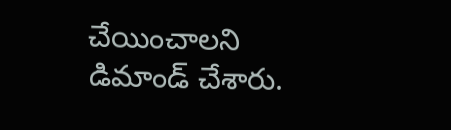చేయించాలని డిమాండ్ చేశారు.